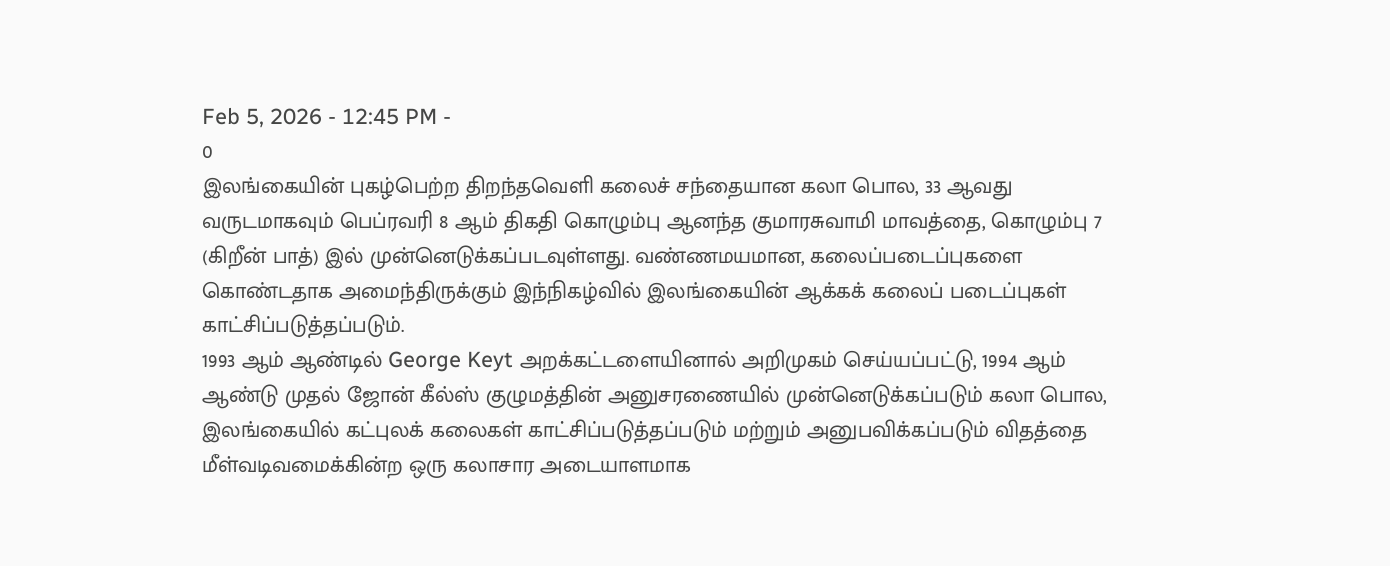Feb 5, 2026 - 12:45 PM -
0
இலங்கையின் புகழ்பெற்ற திறந்தவெளி கலைச் சந்தையான கலா பொல, 33 ஆவது வருடமாகவும் பெப்ரவரி 8 ஆம் திகதி கொழும்பு ஆனந்த குமாரசுவாமி மாவத்தை, கொழும்பு 7 (கிறீன் பாத்) இல் முன்னெடுக்கப்படவுள்ளது. வண்ணமயமான, கலைப்படைப்புகளை கொண்டதாக அமைந்திருக்கும் இந்நிகழ்வில் இலங்கையின் ஆக்கக் கலைப் படைப்புகள் காட்சிப்படுத்தப்படும்.
1993 ஆம் ஆண்டில் George Keyt அறக்கட்டளையினால் அறிமுகம் செய்யப்பட்டு, 1994 ஆம் ஆண்டு முதல் ஜோன் கீல்ஸ் குழுமத்தின் அனுசரணையில் முன்னெடுக்கப்படும் கலா பொல, இலங்கையில் கட்புலக் கலைகள் காட்சிப்படுத்தப்படும் மற்றும் அனுபவிக்கப்படும் விதத்தை மீள்வடிவமைக்கின்ற ஒரு கலாசார அடையாளமாக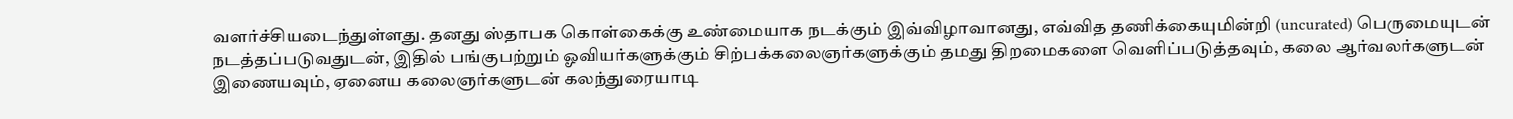வளர்ச்சியடைந்துள்ளது. தனது ஸ்தாபக கொள்கைக்கு உண்மையாக நடக்கும் இவ்விழாவானது, எவ்வித தணிக்கையுமின்றி (uncurated) பெருமையுடன் நடத்தப்படுவதுடன், இதில் பங்குபற்றும் ஓவியர்களுக்கும் சிற்பக்கலைஞர்களுக்கும் தமது திறமைகளை வெளிப்படுத்தவும், கலை ஆர்வலர்களுடன் இணையவும், ஏனைய கலைஞர்களுடன் கலந்துரையாடி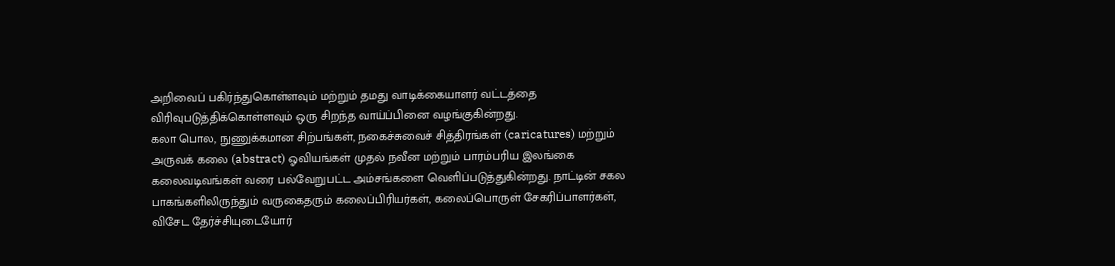அறிவைப் பகிர்ந்துகொள்ளவும் மற்றும் தமது வாடிக்கையாளர் வட்டத்தை விரிவுபடுத்திக்கொள்ளவும் ஒரு சிறந்த வாய்ப்பினை வழங்குகின்றது.
கலா பொல, நுணுக்கமான சிற்பங்கள், நகைச்சுவைச் சித்திரங்கள் (caricatures) மற்றும் அருவக் கலை (abstract) ஓவியங்கள் முதல் நவீன மற்றும் பாரம்பரிய இலங்கை கலைவடிவங்கள் வரை பல்வேறுபட்ட அம்சங்களை வெளிப்படுத்துகின்றது. நாட்டின் சகல பாகங்களிலிருந்தும் வருகைதரும் கலைப்பிரியர்கள், கலைப்பொருள் சேகரிப்பாளர்கள், விசேட தேர்ச்சியுடையோர்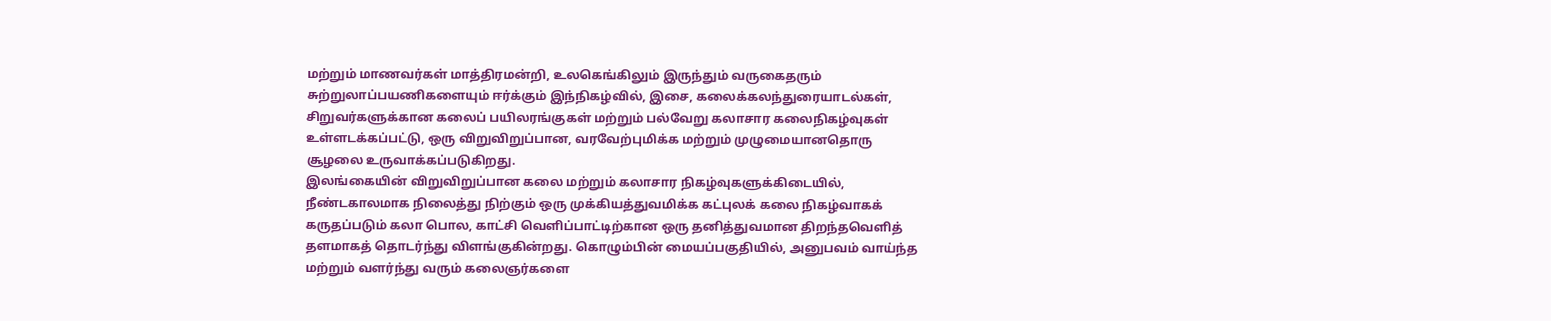மற்றும் மாணவர்கள் மாத்திரமன்றி, உலகெங்கிலும் இருந்தும் வருகைதரும் சுற்றுலாப்பயணிகளையும் ஈர்க்கும் இந்நிகழ்வில், இசை, கலைக்கலந்துரையாடல்கள், சிறுவர்களுக்கான கலைப் பயிலரங்குகள் மற்றும் பல்வேறு கலாசார கலைநிகழ்வுகள் உள்ளடக்கப்பட்டு, ஒரு விறுவிறுப்பான, வரவேற்புமிக்க மற்றும் முழுமையானதொரு சூழலை உருவாக்கப்படுகிறது.
இலங்கையின் விறுவிறுப்பான கலை மற்றும் கலாசார நிகழ்வுகளுக்கிடையில், நீண்டகாலமாக நிலைத்து நிற்கும் ஒரு முக்கியத்துவமிக்க கட்புலக் கலை நிகழ்வாகக் கருதப்படும் கலா பொல, காட்சி வெளிப்பாட்டிற்கான ஒரு தனித்துவமான திறந்தவெளித் தளமாகத் தொடர்ந்து விளங்குகின்றது. கொழும்பின் மையப்பகுதியில், அனுபவம் வாய்ந்த மற்றும் வளர்ந்து வரும் கலைஞர்களை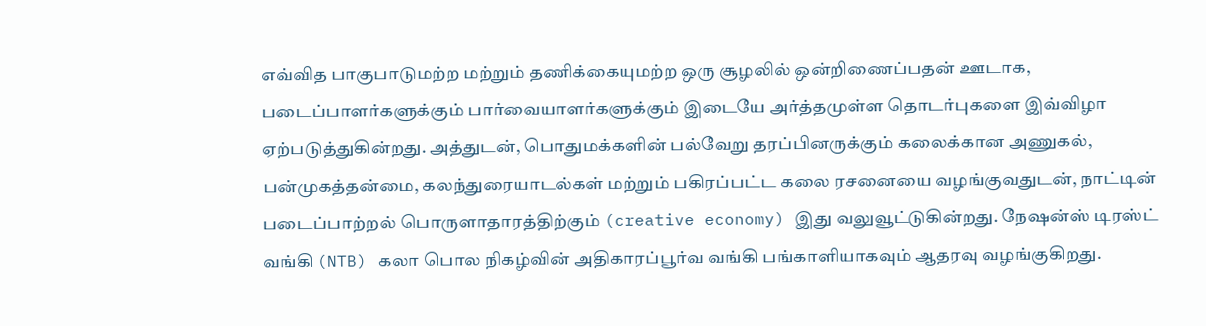எவ்வித பாகுபாடுமற்ற மற்றும் தணிக்கையுமற்ற ஒரு சூழலில் ஒன்றிணைப்பதன் ஊடாக, படைப்பாளர்களுக்கும் பார்வையாளர்களுக்கும் இடையே அர்த்தமுள்ள தொடர்புகளை இவ்விழா ஏற்படுத்துகின்றது. அத்துடன், பொதுமக்களின் பல்வேறு தரப்பினருக்கும் கலைக்கான அணுகல், பன்முகத்தன்மை, கலந்துரையாடல்கள் மற்றும் பகிரப்பட்ட கலை ரசனையை வழங்குவதுடன், நாட்டின் படைப்பாற்றல் பொருளாதாரத்திற்கும் (creative economy) இது வலுவூட்டுகின்றது. நேஷன்ஸ் டிரஸ்ட் வங்கி (NTB) கலா பொல நிகழ்வின் அதிகாரப்பூர்வ வங்கி பங்காளியாகவும் ஆதரவு வழங்குகிறது.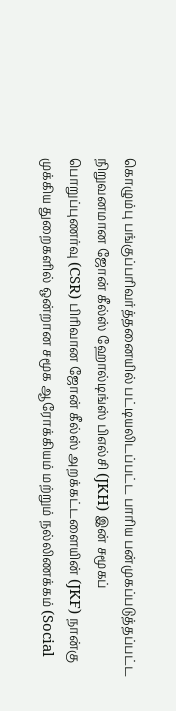கொழும்பு பங்குப்பரிவர்த்தனையில் பட்டியலிடப்பட்ட பாரிய பன்முகப்படுத்தப்பட்ட நிறுவனமான ஜோன் கீல்ஸ் ஹோல்டிங்ஸ் பிஎல்சி (JKH) இன் சமூகப் பொறுப்புணர்வு (CSR) பிரிவான ஜோன் கீல்ஸ் அறக்கட்டளையின் (JKF) நான்கு முக்கிய துறைகளில் ஒன்றான சமூக ஆரோக்கியம் மற்றும் நல்லிணக்கம் (Social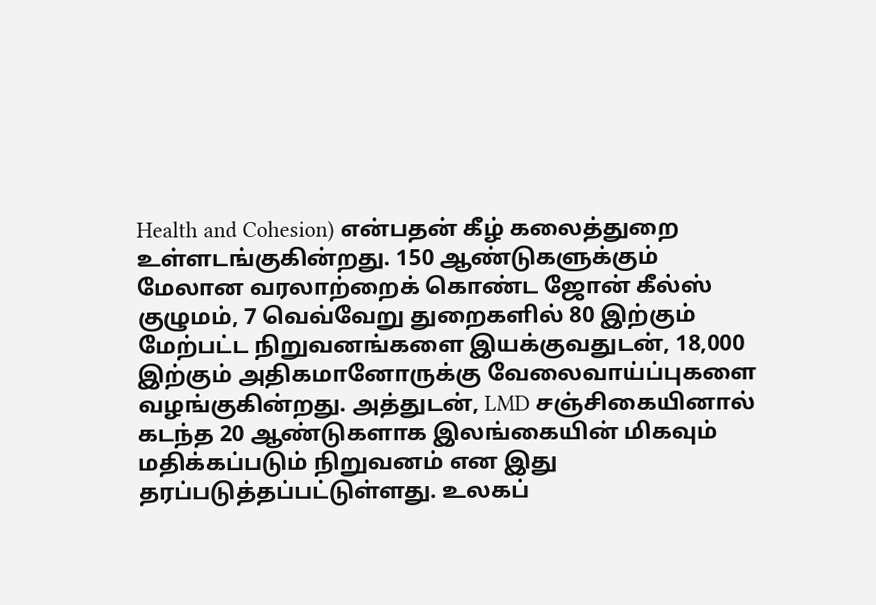Health and Cohesion) என்பதன் கீழ் கலைத்துறை உள்ளடங்குகின்றது. 150 ஆண்டுகளுக்கும் மேலான வரலாற்றைக் கொண்ட ஜோன் கீல்ஸ் குழுமம், 7 வெவ்வேறு துறைகளில் 80 இற்கும் மேற்பட்ட நிறுவனங்களை இயக்குவதுடன், 18,000 இற்கும் அதிகமானோருக்கு வேலைவாய்ப்புகளை வழங்குகின்றது. அத்துடன், LMD சஞ்சிகையினால் கடந்த 20 ஆண்டுகளாக இலங்கையின் மிகவும் மதிக்கப்படும் நிறுவனம் என இது தரப்படுத்தப்பட்டுள்ளது. உலகப்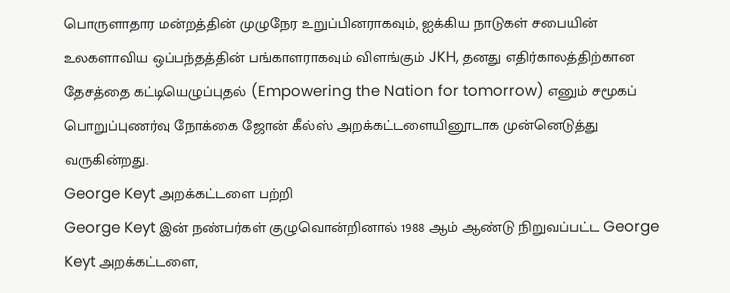பொருளாதார மன்றத்தின் முழுநேர உறுப்பினராகவும், ஐக்கிய நாடுகள் சபையின் உலகளாவிய ஒப்பந்தத்தின் பங்காளராகவும் விளங்கும் JKH, தனது எதிர்காலத்திற்கான தேசத்தை கட்டியெழுப்புதல் (Empowering the Nation for tomorrow) எனும் சமூகப் பொறுப்புணர்வு நோக்கை ஜோன் கீல்ஸ் அறக்கட்டளையினூடாக முன்னெடுத்து வருகின்றது.
George Keyt அறக்கட்டளை பற்றி
George Keyt இன் நண்பர்கள் குழுவொன்றினால் 1988 ஆம் ஆண்டு நிறுவப்பட்ட George Keyt அறக்கட்டளை,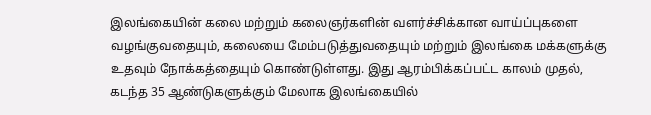இலங்கையின் கலை மற்றும் கலைஞர்களின் வளர்ச்சிக்கான வாய்ப்புகளை வழங்குவதையும், கலையை மேம்படுத்துவதையும் மற்றும் இலங்கை மக்களுக்கு உதவும் நோக்கத்தையும் கொண்டுள்ளது. இது ஆரம்பிக்கப்பட்ட காலம் முதல், கடந்த 35 ஆண்டுகளுக்கும் மேலாக இலங்கையில்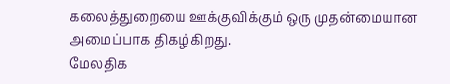கலைத்துறையை ஊக்குவிக்கும் ஒரு முதன்மையான அமைப்பாக திகழ்கிறது.
மேலதிக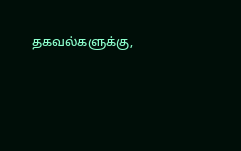தகவல்களுக்கு,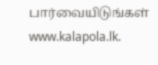பார்வையிடுங்கள் www.kalapola.lk.